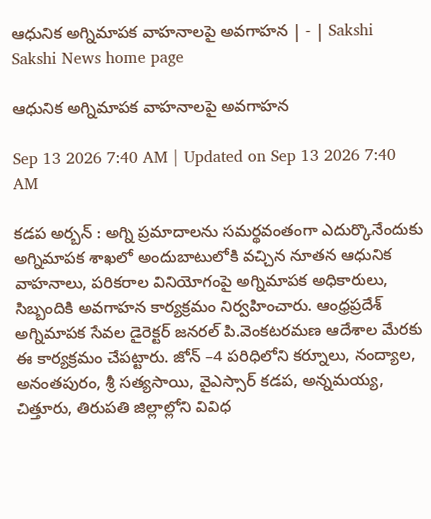ఆధునిక అగ్నిమాపక వాహనాలపై అవగాహన | - | Sakshi
Sakshi News home page

ఆధునిక అగ్నిమాపక వాహనాలపై అవగాహన

Sep 13 2026 7:40 AM | Updated on Sep 13 2026 7:40 AM

కడప అర్బన్‌ : అగ్ని ప్రమాదాలను సమర్థవంతంగా ఎదుర్కొనేందుకు అగ్నిమాపక శాఖలో అందుబాటులోకి వచ్చిన నూతన ఆధునిక వాహనాలు, పరికరాల వినియోగంపై అగ్నిమాపక అధికారులు, సిబ్బందికి అవగాహన కార్యక్రమం నిర్వహించారు. ఆంధ్రప్రదేశ్‌ అగ్నిమాపక సేవల డైరెక్టర్‌ జనరల్‌ పి.వెంకటరమణ ఆదేశాల మేరకు ఈ కార్యక్రమం చేపట్టారు. జోన్‌ –4 పరిధిలోని కర్నూలు, నంద్యాల, అనంతపురం, శ్రీ సత్యసాయి, వైఎస్సార్‌ కడప, అన్నమయ్య, చిత్తూరు, తిరుపతి జిల్లాల్లోని వివిధ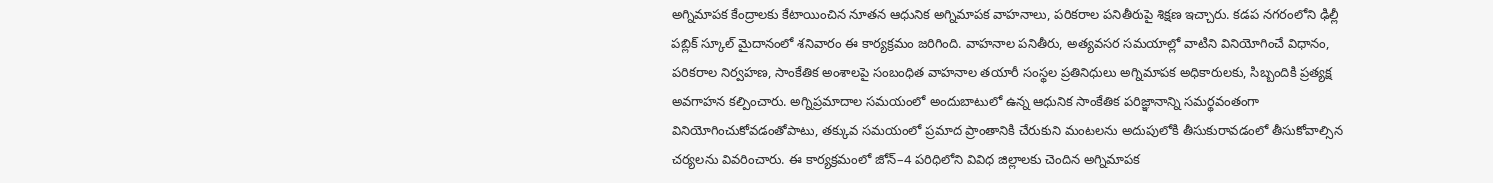అగ్నిమాపక కేంద్రాలకు కేటాయించిన నూతన ఆధునిక అగ్నిమాపక వాహనాలు, పరికరాల పనితీరుపై శిక్షణ ఇచ్చారు. కడప నగరంలోని ఢిల్లీ పబ్లిక్‌ స్కూల్‌ మైదానంలో శనివారం ఈ కార్యక్రమం జరిగింది. వాహనాల పనితీరు, అత్యవసర సమయాల్లో వాటిని వినియోగించే విధానం, పరికరాల నిర్వహణ, సాంకేతిక అంశాలపై సంబంధిత వాహనాల తయారీ సంస్థల ప్రతినిధులు అగ్నిమాపక అధికారులకు, సిబ్బందికి ప్రత్యక్ష అవగాహన కల్పించారు. అగ్నిప్రమాదాల సమయంలో అందుబాటులో ఉన్న ఆధునిక సాంకేతిక పరిజ్ఞానాన్ని సమర్థవంతంగా వినియోగించుకోవడంతోపాటు, తక్కువ సమయంలో ప్రమాద ప్రాంతానికి చేరుకుని మంటలను అదుపులోకి తీసుకురావడంలో తీసుకోవాల్సిన చర్యలను వివరించారు. ఈ కార్యక్రమంలో జోన్‌–4 పరిధిలోని వివిధ జిల్లాలకు చెందిన అగ్నిమాపక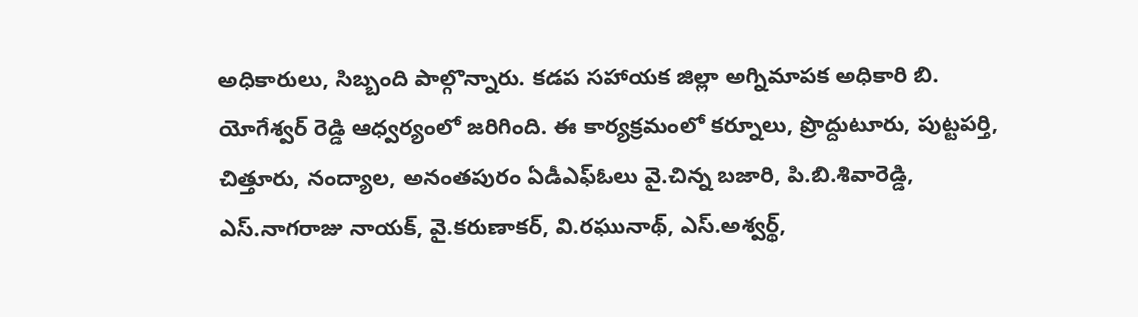అధికారులు, సిబ్బంది పాల్గొన్నారు. కడప సహాయక జిల్లా అగ్నిమాపక అధికారి బి. యోగేశ్వర్‌ రెడ్డి ఆధ్వర్యంలో జరిగింది. ఈ కార్యక్రమంలో కర్నూలు, ప్రొద్దుటూరు, పుట్టపర్తి, చిత్తూరు, నంద్యాల, అనంతపురం ఏడీఎఫ్‌ఓలు వై.చిన్న బజారి, పి.బి.శివారెడ్డి, ఎస్‌.నాగరాజు నాయక్‌, వై.కరుణాకర్‌, వి.రఘునాథ్‌, ఎస్‌.అశ్వర్థ్‌,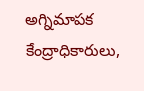అగ్నిమాపక కేంద్రాధికారులు,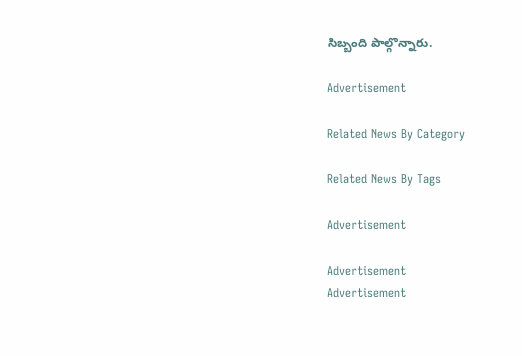సిబ్బంది పాల్గొన్నారు.

Advertisement

Related News By Category

Related News By Tags

Advertisement

Advertisement
Advertisement